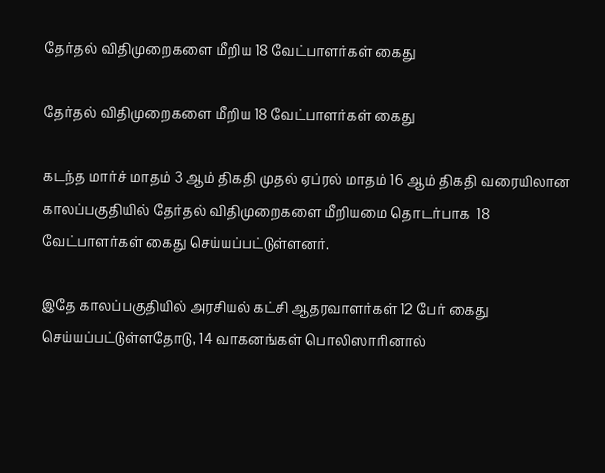தேர்தல் விதிமுறைகளை மீறிய 18 வேட்பாளர்கள் கைது

தேர்தல் விதிமுறைகளை மீறிய 18 வேட்பாளர்கள் கைது

கடந்த மார்ச் மாதம் 3 ஆம் திகதி முதல் ஏப்ரல் மாதம் 16 ஆம் திகதி வரையிலான காலப்பகுதியில் தேர்தல் விதிமுறைகளை மீறியமை தொடர்பாக  18 வேட்பாளர்கள் கைது செய்யப்பட்டுள்ளனர்.

இதே காலப்பகுதியில் அரசியல் கட்சி ஆதரவாளர்கள் 12 பேர் கைது செய்யப்பட்டுள்ளதோடு, 14 வாகனங்கள் பொலிஸாரினால்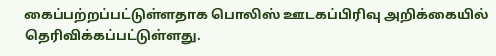கைப்பற்றப்பட்டுள்ளதாக பொலிஸ் ஊடகப்பிரிவு அறிக்கையில் தெரிவிக்கப்பட்டுள்ளது.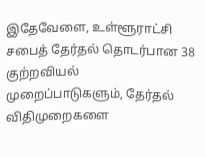இதேவேளை, உள்ளூராட்சி சபைத் தேர்தல் தொடர்பான 38  குற்றவியல் முறைப்பாடுகளும், தேர்தல் விதிமுறைகளை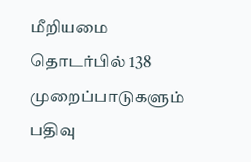மீறியமை தொடர்பில் 138 முறைப்பாடுகளும் பதிவு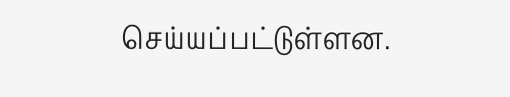செய்யப்பட்டுள்ளன.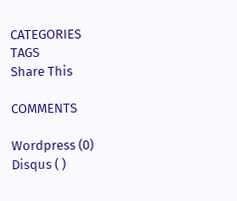CATEGORIES
TAGS
Share This

COMMENTS

Wordpress (0)
Disqus ( )